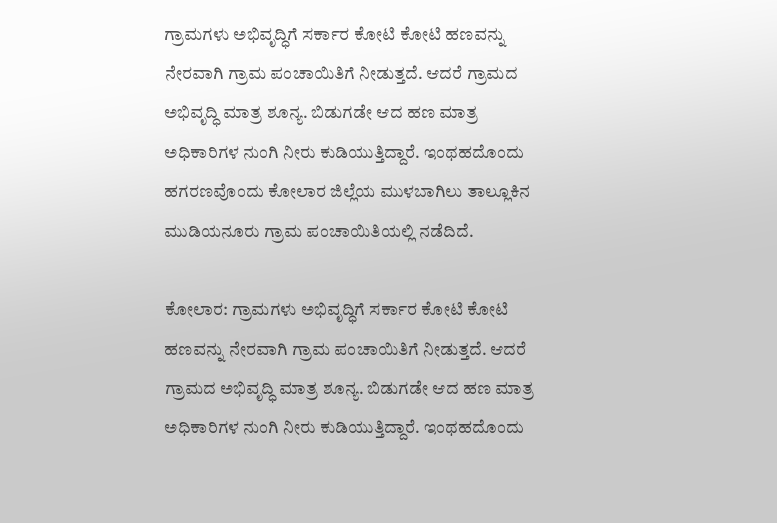ಗ್ರಾಮಗಳು ಅಭಿವೃದ್ಧಿಗೆ ಸರ್ಕಾರ ಕೋಟಿ ಕೋಟಿ ಹಣವನ್ನು  ನೇರವಾಗಿ ಗ್ರಾಮ ಪಂಚಾಯಿತಿಗೆ ನೀಡುತ್ತದೆ. ಆದರೆ ಗ್ರಾಮದ ಅಭಿವೃದ್ಧಿ ಮಾತ್ರ ಶೂನ್ಯ. ಬಿಡುಗಡೇ ಆದ ಹಣ ಮಾತ್ರ ಅಧಿಕಾರಿಗಳ ನುಂಗಿ ನೀರು ಕುಡಿಯುತ್ತಿದ್ದಾರೆ. ಇಂಥಹದೊಂದು ಹಗರಣವೊಂದು ಕೋಲಾರ ಜಿಲ್ಲೆಯ ಮುಳಬಾಗಿಲು ತಾಲ್ಲೂಕಿನ ಮುಡಿಯನೂರು ಗ್ರಾಮ ಪಂಚಾಯಿತಿಯಲ್ಲಿ ನಡೆದಿದೆ.

ಕೋಲಾರ: ಗ್ರಾಮಗಳು ಅಭಿವೃದ್ಧಿಗೆ ಸರ್ಕಾರ ಕೋಟಿ ಕೋಟಿ ಹಣವನ್ನು ನೇರವಾಗಿ ಗ್ರಾಮ ಪಂಚಾಯಿತಿಗೆ ನೀಡುತ್ತದೆ. ಆದರೆ ಗ್ರಾಮದ ಅಭಿವೃದ್ಧಿ ಮಾತ್ರ ಶೂನ್ಯ. ಬಿಡುಗಡೇ ಆದ ಹಣ ಮಾತ್ರ ಅಧಿಕಾರಿಗಳ ನುಂಗಿ ನೀರು ಕುಡಿಯುತ್ತಿದ್ದಾರೆ. ಇಂಥಹದೊಂದು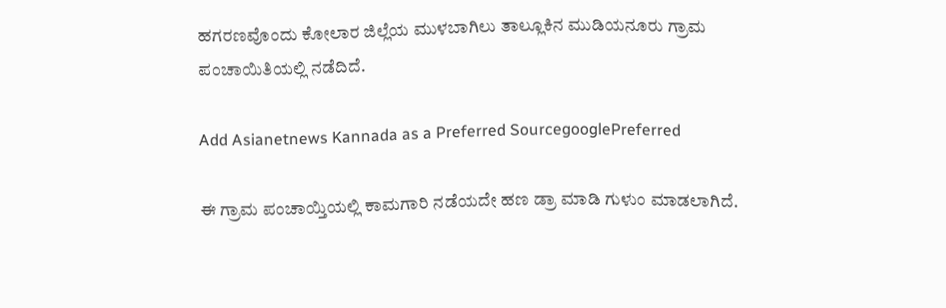ಹಗರಣವೊಂದು ಕೋಲಾರ ಜಿಲ್ಲೆಯ ಮುಳಬಾಗಿಲು ತಾಲ್ಲೂಕಿನ ಮುಡಿಯನೂರು ಗ್ರಾಮ ಪಂಚಾಯಿತಿಯಲ್ಲಿ ನಡೆದಿದೆ.

Add Asianetnews Kannada as a Preferred SourcegooglePreferred

ಈ ಗ್ರಾಮ ಪಂಚಾಯ್ತಿಯಲ್ಲಿ ಕಾಮಗಾರಿ ನಡೆಯದೇ ಹಣ ಡ್ರಾ ಮಾಡಿ ಗುಳುಂ ಮಾಡಲಾಗಿದೆ.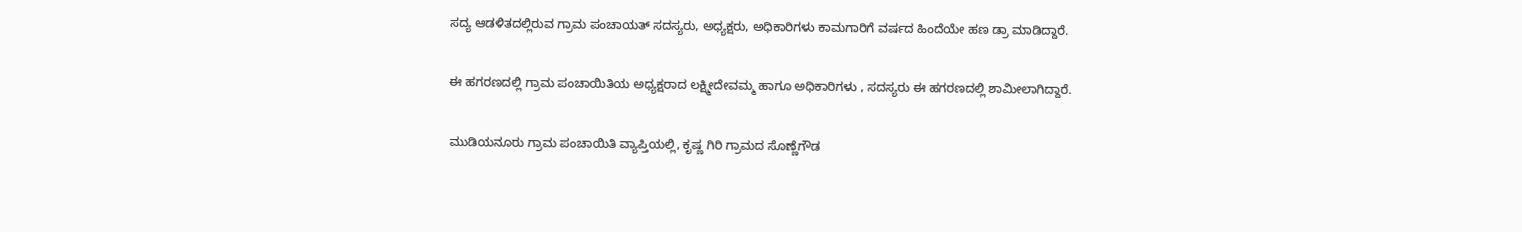ಸದ್ಯ ಆಡಳಿತದಲ್ಲಿರುವ ಗ್ರಾಮ ಪಂಚಾಯತ್ ಸದಸ್ಯರು, ಅಧ್ಯಕ್ಷರು, ಅಧಿಕಾರಿಗಳು ಕಾಮಗಾರಿಗೆ ವರ್ಷದ ಹಿಂದೆಯೇ ಹಣ ಡ್ರಾ ಮಾಡಿದ್ದಾರೆ.

ಈ ಹಗರಣದಲ್ಲಿ ಗ್ರಾಮ ಪಂಚಾಯಿತಿಯ ಅಧ್ಯಕ್ಷರಾದ ಲಕ್ಷ್ಮೀದೇವಮ್ಮ ಹಾಗೂ ಅಧಿಕಾರಿಗಳು , ಸದಸ್ಯರು ಈ ಹಗರಣದಲ್ಲಿ ಶಾಮೀಲಾಗಿದ್ದಾರೆ.

ಮುಡಿಯನೂರು ಗ್ರಾಮ ಪಂಚಾಯಿತಿ ವ್ಯಾಪ್ತಿಯಲ್ಲಿ, ಕೃಷ್ಣ ಗಿರಿ ಗ್ರಾಮದ ಸೊಣ್ಣೆಗೌಡ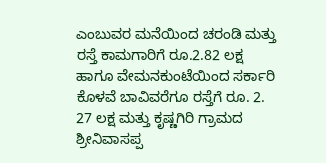ಎಂಬುವರ ಮನೆಯಿಂದ ಚರಂಡಿ ಮತ್ತು ರಸ್ತೆ ಕಾಮಗಾರಿಗೆ ರೂ.2.82 ಲಕ್ಷ ಹಾಗೂ ವೇಮನಕುಂಟೆಯಿಂದ ಸರ್ಕಾರಿ ಕೊಳವೆ ಬಾವಿವರೆಗೂ ರಸ್ತೆಗೆ ರೂ. 2. 27 ಲಕ್ಷ ಮತ್ತು ಕೃಷ್ಣಗಿರಿ ಗ್ರಾಮದ ಶ್ರೀನಿವಾಸಪ್ಪ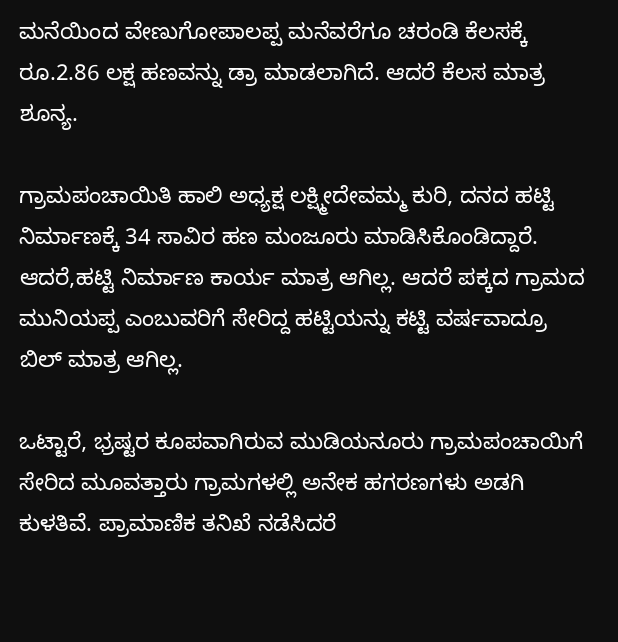ಮನೆಯಿಂದ ವೇಣುಗೋಪಾಲಪ್ಪ ಮನೆವರೆಗೂ ಚರಂಡಿ ಕೆಲಸಕ್ಕೆ ರೂ.2.86 ಲಕ್ಷ ಹಣವನ್ನು ಡ್ರಾ ಮಾಡಲಾಗಿದೆ. ಆದರೆ ಕೆಲಸ ಮಾತ್ರ ಶೂನ್ಯ.

ಗ್ರಾಮಪಂಚಾಯಿತಿ ಹಾಲಿ ಅಧ್ಯಕ್ಷ ಲಕ್ಷ್ಮೀದೇವಮ್ಮ ಕುರಿ, ದನದ ಹಟ್ಟಿ ನಿರ್ಮಾಣಕ್ಕೆ 34 ಸಾವಿರ ಹಣ ಮಂಜೂರು ಮಾಡಿಸಿಕೊಂಡಿದ್ದಾರೆ. ಆದರೆ,ಹಟ್ಟಿ ನಿರ್ಮಾಣ ಕಾರ್ಯ ಮಾತ್ರ ಆಗಿಲ್ಲ. ಆದರೆ ಪಕ್ಕದ ಗ್ರಾಮದ ಮುನಿಯಪ್ಪ ಎಂಬುವರಿಗೆ ಸೇರಿದ್ದ ಹಟ್ಟಿಯನ್ನು ಕಟ್ಟಿ ವರ್ಷವಾದ್ರೂ ಬಿಲ್ ಮಾತ್ರ ಆಗಿಲ್ಲ.

ಒಟ್ಟಾರೆ, ಭ್ರಷ್ಟರ ಕೂಪವಾಗಿರುವ ಮುಡಿಯನೂರು ಗ್ರಾಮಪಂಚಾಯಿಗೆ ಸೇರಿದ ಮೂವತ್ತಾರು ಗ್ರಾಮಗಳಲ್ಲಿ ಅನೇಕ ಹಗರಣಗಳು ಅಡಗಿ ಕುಳತಿವೆ. ಪ್ರಾಮಾಣಿಕ ತನಿಖೆ ನಡೆಸಿದರೆ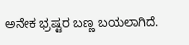ಅನೇಕ ಭ್ರಷ್ಟರ ಬಣ್ಣ ಬಯಲಾಗಿದೆ.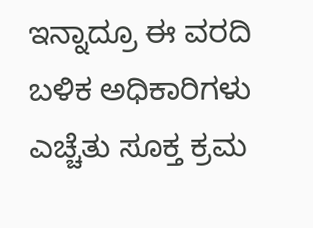ಇನ್ನಾದ್ರೂ ಈ ವರದಿ ಬಳಿಕ ಅಧಿಕಾರಿಗಳು ಎಚ್ಚೆತು ಸೂಕ್ತ ಕ್ರಮ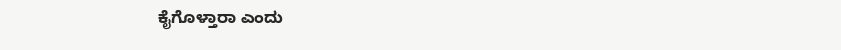ಕೈಗೊಳ್ತಾರಾ ಎಂದು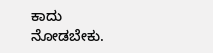ಕಾದು ನೋಡಬೇಕು.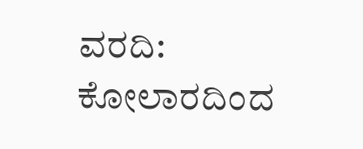ವರದಿ: ಕೋಲಾರದಿಂದ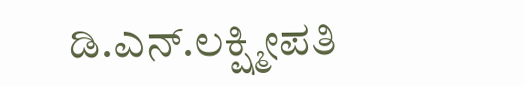ಡಿ.ಎನ್.ಲಕ್ಷ್ಮೀಪತಿ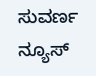ಸುವರ್ಣ ನ್ಯೂಸ್